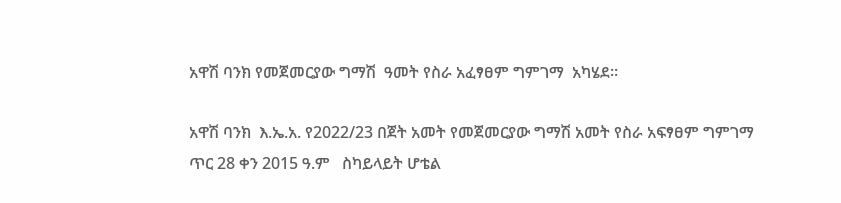አዋሽ ባንክ የመጀመርያው ግማሽ  ዓመት የስራ አፈፃፀም ግምገማ  አካሄደ።

አዋሽ ባንክ  እ.ኤ.አ. የ2022/23 በጀት አመት የመጀመርያው ግማሽ አመት የስራ አፍፃፀም ግምገማ  ጥር 28 ቀን 2015 ዓ.ም   ስካይላይት ሆቴል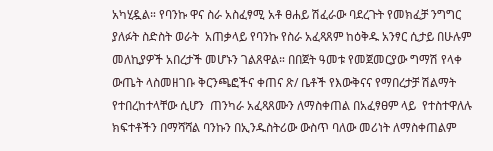አካሂዷል። የባንኩ ዋና ስራ አስፈፃሚ አቶ ፀሐይ ሽፈራው ባደረጉት የመክፈቻ ንግግር ያለፉት ስድስት ወራት  አጠቃላይ የባንኩ የስራ አፈጻጸም ከዕቅዱ አንፃር ሲታይ በሁሉም መለኪያዎች አበረታች መሆኑን ገልጸዋል። በበጀት ዓመቱ የመጀመርያው ግማሽ የላቀ ውጤት ላስመዘገቡ ቅርንጫፎችና ቀጠና ጽ/ ቤቶች የእውቅናና የማበረታቻ ሽልማት የተበረከተላቸው ሲሆን  ጠንካራ አፈጻጸሙን ለማስቀጠል በአፈፃፀም ላይ  የተስተዋለሉ ክፍተቶችን በማሻሻል ባንኩን በኢንዱስትሪው ውስጥ ባለው መሪነት ለማስቀጠልም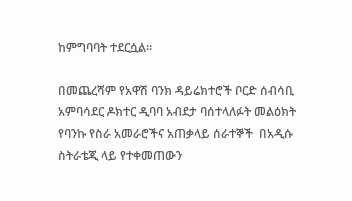ከምግባባት ተደርሷል፡፡

በመጨረሻም የአዋሽ ባንክ ዳይሬክተሮች ቦርድ ሰብሳቢ አምባሳደር ዶክተር ዲባባ አብደታ ባሰተላለፉት መልዕክት የባንኩ የስራ አመራሮችና አጠቃላይ ሰራተኞች  በአዲሱ ስትራቴጂ ላይ የተቀመጠውን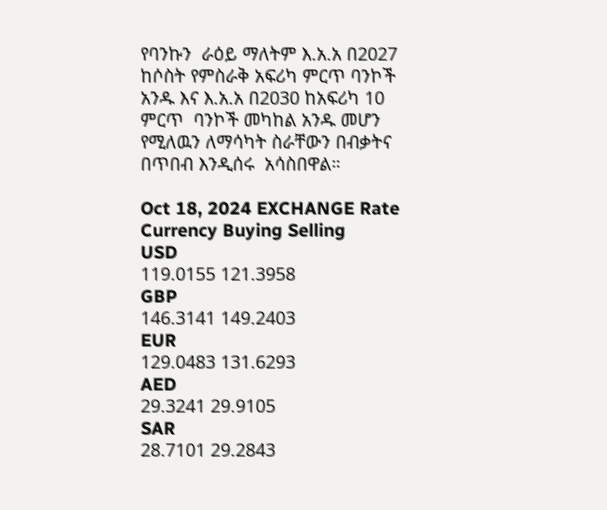የባንኩን  ራዕይ ማለትም እ.አ.አ በ2027 ከሶስት የምስራቅ አፍሪካ ምርጥ ባንኮች አንዱ እና እ.አ.አ በ2030 ከአፍሪካ 10 ምርጥ  ባንኮች መካከል አንዱ መሆን የሚለዉን ለማሳካት ስራቸውን በብቃትና በጥበብ እንዲሰሩ  አሳስበዋል።

Oct 18, 2024 EXCHANGE Rate
Currency Buying Selling
USD
119.0155 121.3958
GBP
146.3141 149.2403
EUR
129.0483 131.6293
AED
29.3241 29.9105
SAR
28.7101 29.2843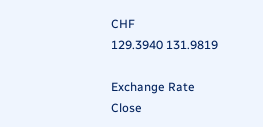CHF
129.3940 131.9819

Exchange Rate
Close